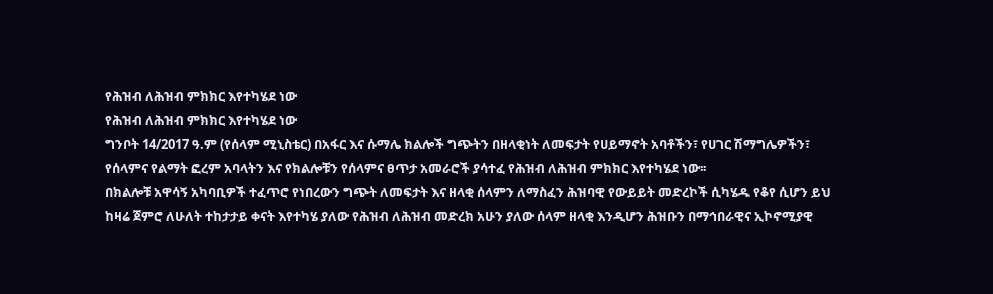የሕዝብ ለሕዝብ ምክክር እየተካሄደ ነው
የሕዝብ ለሕዝብ ምክክር እየተካሄደ ነው
ግንቦት 14/2017 ዓ.ም (የሰላም ሚኒስቴር) በአፋር እና ሱማሌ ክልሎች ግጭትን በዘላቂነት ለመፍታት የሀይማኖት አባቶችን፣ የሀገር ሽማግሌዎችን፣ የሰላምና የልማት ፎረም አባላትን እና የክልሎቹን የሰላምና ፀጥታ አመራሮች ያሳተፈ የሕዝብ ለሕዝብ ምክክር እየተካሄደ ነው፡፡
በክልሎቹ አዋሳኝ አካባቢዎች ተፈጥሮ የነበረውን ግጭት ለመፍታት እና ዘላቂ ሰላምን ለማስፈን ሕዝባዊ የውይይት መድረኮች ሲካሄዱ የቆየ ሲሆን ይህ ከዛሬ ጀምሮ ለሁለት ተከታታይ ቀናት እየተካሄ ያለው የሕዝብ ለሕዝብ መድረክ አሁን ያለው ሰላም ዘላቂ እንዲሆን ሕዝቡን በማኅበራዊና ኢኮኖሚያዊ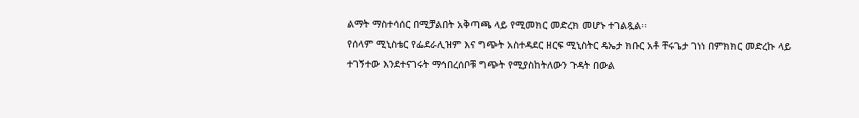ልማት ማስተሳሰር በሚቻልበት አቅጣጫ ላይ የሚመክር መድረክ መሆኑ ተገልጿል፡፡
የሰላም ሚኒስቴር የፌደራሊዝም እና ግጭት አስተዳደር ዘርፍ ሚኒስትር ዴኤታ ክቡር አቶ ቸሩጌታ ገነነ በምክክር መድረኩ ላይ ተገኝተው እንደተናገሩት ማኅበረሰቦቹ ግጭት የሚያስከትለውን ጉዳት በውል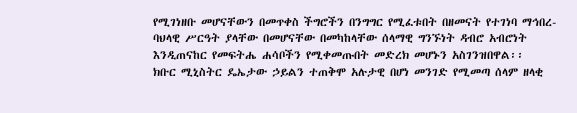የሚገነዘቡ መሆናቸውን በመጥቀስ ችግሮችን በንግግር የሚፈቱበት በዘመናት የተገነባ ማኅበረ-ባህላዊ ሥርዓት ያላቸው በመሆናቸው በመካከላቸው ሰላማዊ ግንኙነት ዳብሮ አብሮነት እንዲጠናከር የመፍትሔ ሐሳቦችን የሚቀመጡበት መድረክ መሆኑን አስገንዝበዋል፡፡
ክቡር ሚኒስትር ዴኤታው ኃይልን ተጠቅሞ አሉታዊ በሆነ መንገድ የሚመጣ ሰላም ዘላቂ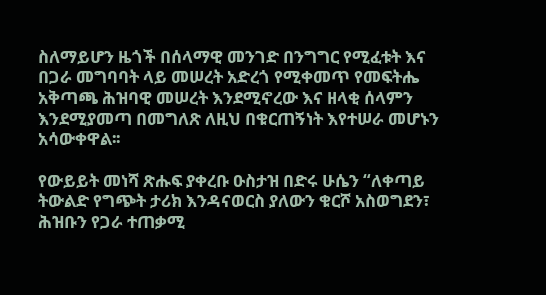ስለማይሆን ዜጎች በሰላማዊ መንገድ በንግግር የሚፈቱት እና በጋራ መግባባት ላይ መሠረት አድረጎ የሚቀመጥ የመፍትሔ አቅጣጫ ሕዝባዊ መሠረት እንደሚኖረው እና ዘላቂ ሰላምን እንደሚያመጣ በመግለጽ ለዚህ በቁርጠኝነት እየተሠራ መሆኑን አሳውቀዋል፡፡

የውይይት መነሻ ጽሑፍ ያቀረቡ ዑስታዝ በድሩ ሁሴን “ለቀጣይ ትውልድ የግጭት ታሪክ እንዳናወርስ ያለውን ቁርሾ አስወግደን፣ ሕዝቡን የጋራ ተጠቃሚ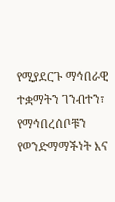የሚያደርጉ ማኅበራዊ ተቋማትን ገንብተን፣ የማኅበረሰቦቹን የወንድማማችነት እና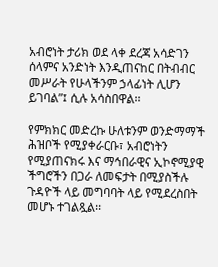አብሮነት ታሪክ ወደ ላቀ ደረጃ አሳድገን ሰላምና አንድነት እንዲጠናከር በትብብር መሥራት የሁላችንም ኃላፊነት ሊሆን ይገባል”፤ ሲሉ አሳስበዋል፡፡

የምክክር መድረኩ ሁለቱንም ወንድማማች ሕዝቦች የሚያቀራርቡ፣ አብሮነትን የሚያጠናክሩ እና ማኅበራዊና ኢኮኖሚያዊ ችግሮችን በጋራ ለመፍታት በሚያስችሉ ጉዳዮች ላይ መግባባት ላይ የሚደረስበት መሆኑ ተገልጿል፡፡